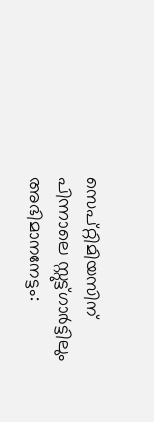സെപ്റ്റിമിയസിന് പിന്നാലെ സ്റ്റുട്ട്ഗാർട്ടിലും അഭിമാനനേട്ടം: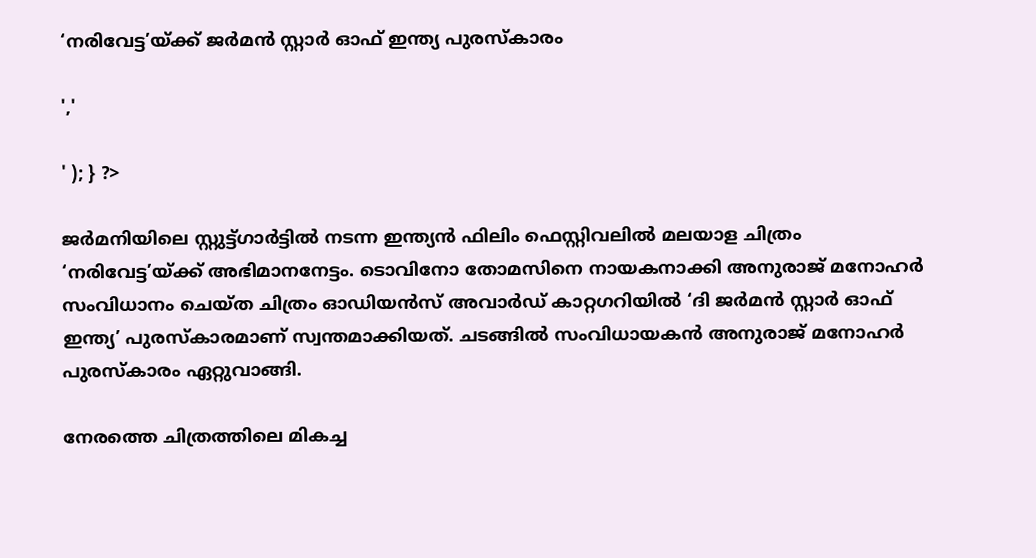‘നരിവേട്ട’യ്ക്ക് ജർമൻ സ്റ്റാർ ഓഫ് ഇന്ത്യ പുരസ്‌കാരം

','

' ); } ?>

ജർമനിയിലെ സ്റ്റുട്ട്ഗാർട്ടിൽ നടന്ന ഇന്ത്യൻ ഫിലിം ഫെസ്റ്റിവലിൽ മലയാള ചിത്രം ‘നരിവേട്ട’യ്ക്ക് അഭിമാനനേട്ടം. ടൊവിനോ തോമസിനെ നായകനാക്കി അനുരാജ് മനോഹർ സംവിധാനം ചെയ്ത ചിത്രം ഓഡിയൻസ് അവാർഡ് കാറ്റഗറിയിൽ ‘ദി ജർമൻ സ്റ്റാർ ഓഫ് ഇന്ത്യ’ പുരസ്‌കാരമാണ് സ്വന്തമാക്കിയത്. ചടങ്ങിൽ സംവിധായകൻ അനുരാജ് മനോഹർ പുരസ്കാരം ഏറ്റുവാങ്ങി.

നേരത്തെ ചിത്രത്തിലെ മികച്ച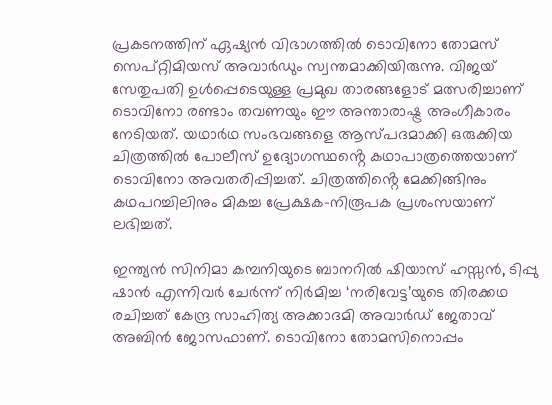പ്രകടനത്തിന് ഏഷ്യൻ വിഭാഗത്തിൽ ടൊവിനോ തോമസ് സെപ്റ്റിമിയസ് അവാർഡും സ്വന്തമാക്കിയിരുന്നു. വിജയ് സേതുപതി ഉൾപ്പെടെയുള്ള പ്രമുഖ താരങ്ങളോട് മത്സരിച്ചാണ് ടൊവിനോ രണ്ടാം തവണയും ഈ അന്താരാഷ്ട്ര അംഗീകാരം നേടിയത്. യഥാർഥ സംഭവങ്ങളെ ആസ്‌പദമാക്കി ഒരുക്കിയ ചിത്രത്തിൽ പോലീസ് ഉദ്യോഗസ്ഥൻ്റെ കഥാപാത്രത്തെയാണ് ടൊവിനോ അവതരിപ്പിച്ചത്. ചിത്രത്തിൻ്റെ മേക്കിങ്ങിനും കഥപറച്ചിലിനും മികച്ച പ്രേക്ഷക-നിരൂപക പ്രശംസയാണ് ലഭിച്ചത്.

ഇന്ത്യൻ സിനിമാ കമ്പനിയുടെ ബാനറിൽ ഷിയാസ് ഹസ്സൻ, ടിപ്പു ഷാൻ എന്നിവർ ചേർന്ന് നിർമിച്ച ‘നരിവേട്ട’യുടെ തിരക്കഥ രചിച്ചത് കേന്ദ്ര സാഹിത്യ അക്കാദമി അവാർഡ് ജേതാവ് അബിൻ ജോസഫാണ്. ടൊവിനോ തോമസിനൊപ്പം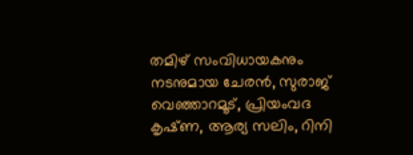തമിഴ് സംവിധായകനും നടനുമായ ചേരൻ, സുരാജ് വെഞ്ഞാറമൂട്, പ്രിയംവദ കൃഷ്‌ണ, ആര്യ സലിം, റിനി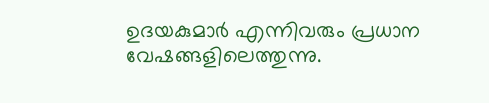ഉദയകുമാർ എന്നിവരും പ്രധാന വേഷങ്ങളിലെത്തുന്നു.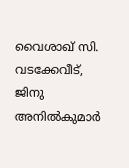വൈശാഖ് സി. വടക്കേവീട്, ജിനു അനിൽകുമാർ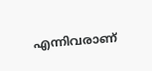എന്നിവരാണ്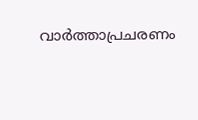വാർത്താപ്രചരണം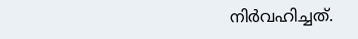നിർവഹിച്ചത്.